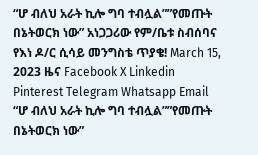“ሆ ብለህ አራት ኪሎ ግባ ተብሏል””የመጡት በኔትወርክ ነው” አነጋጋሪው የም/ቤቱ ስብሰባና የእነ ዶ/ር ሲሳይ መንግስቴ ጥያቄ! March 15, 2023 ዜና Facebook X Linkedin Pinterest Telegram Whatsapp Email “ሆ ብለህ አራት ኪሎ ግባ ተብሏል””የመጡት በኔትወርክ ነው”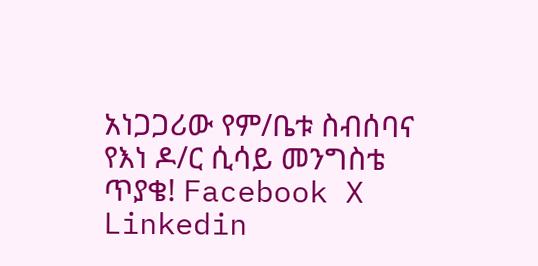አነጋጋሪው የም/ቤቱ ስብሰባና የእነ ዶ/ር ሲሳይ መንግስቴ ጥያቄ! Facebook X Linkedin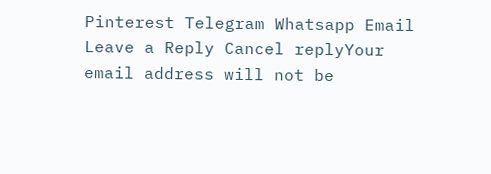Pinterest Telegram Whatsapp Email Leave a Reply Cancel replyYour email address will not be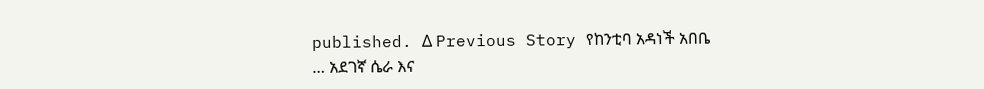published. Δ Previous Story የከንቲባ አዳነች አበቤ … አደገኛ ሴራ እና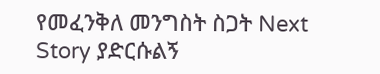የመፈንቅለ መንግስት ስጋት Next Story ያድርሱልኝ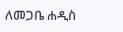ለመጋቤ ሐዲስ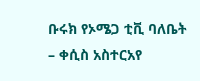ቡሩክ የኦሜጋ ቲቪ ባለቤት – ቀሲስ አስተርአየ